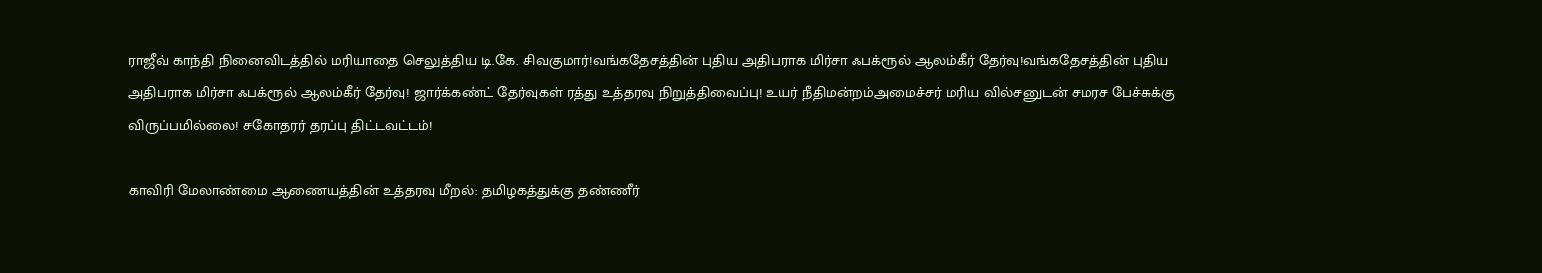ராஜீவ் காந்தி நினைவிடத்தில் மரியாதை செலுத்திய டி.கே. சிவகுமார்!வங்கதேசத்தின் புதிய அதிபராக மிர்சா ஃபக்ரூல் ஆலம்கீர் தேர்வு!வங்கதேசத்தின் புதிய அதிபராக மிர்சா ஃபக்ரூல் ஆலம்கீர் தேர்வு! ஜார்க்கண்ட் தேர்வுகள் ரத்து உத்தரவு நிறுத்திவைப்பு! உயர் நீதிமன்றம்அமைச்சர் மரிய வில்சனுடன் சமரச பேச்சுக்கு விருப்பமில்லை! சகோதரர் தரப்பு திட்டவட்டம்!

காவிரி மேலாண்மை ஆணையத்தின் உத்தரவு மீறல்: தமிழகத்துக்கு தண்ணீர்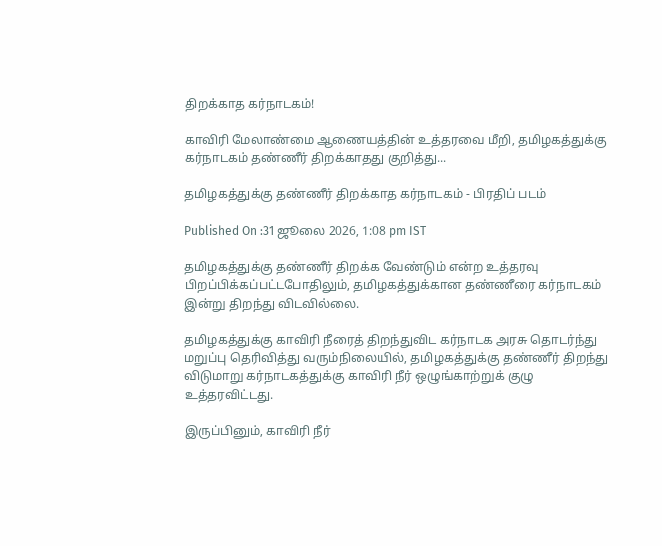திறக்காத கர்நாடகம்!

காவிரி மேலாண்மை ஆணையத்தின் உத்தரவை மீறி, தமிழகத்துக்கு கர்நாடகம் தண்ணீர் திறக்காதது குறித்து...

தமிழகத்துக்கு தண்ணீர் திறக்காத கர்நாடகம் - பிரதிப் படம்

Published On :31 ஜூலை 2026, 1:08 pm IST

தமிழகத்துக்கு தண்ணீர் திறக்க வேண்டும் என்ற உத்தரவு பிறப்பிக்கப்பட்டபோதிலும், தமிழகத்துக்கான தண்ணீரை கர்நாடகம் இன்று திறந்து விடவில்லை.

தமிழகத்துக்கு காவிரி நீரைத் திறந்துவிட கர்நாடக அரசு தொடர்ந்து மறுப்பு தெரிவித்து வரும்நிலையில், தமிழகத்துக்கு தண்ணீர் திறந்து விடுமாறு கர்நாடகத்துக்கு காவிரி நீர் ஒழுங்காற்றுக் குழு உத்தரவிட்டது.

இருப்பினும், காவிரி நீர்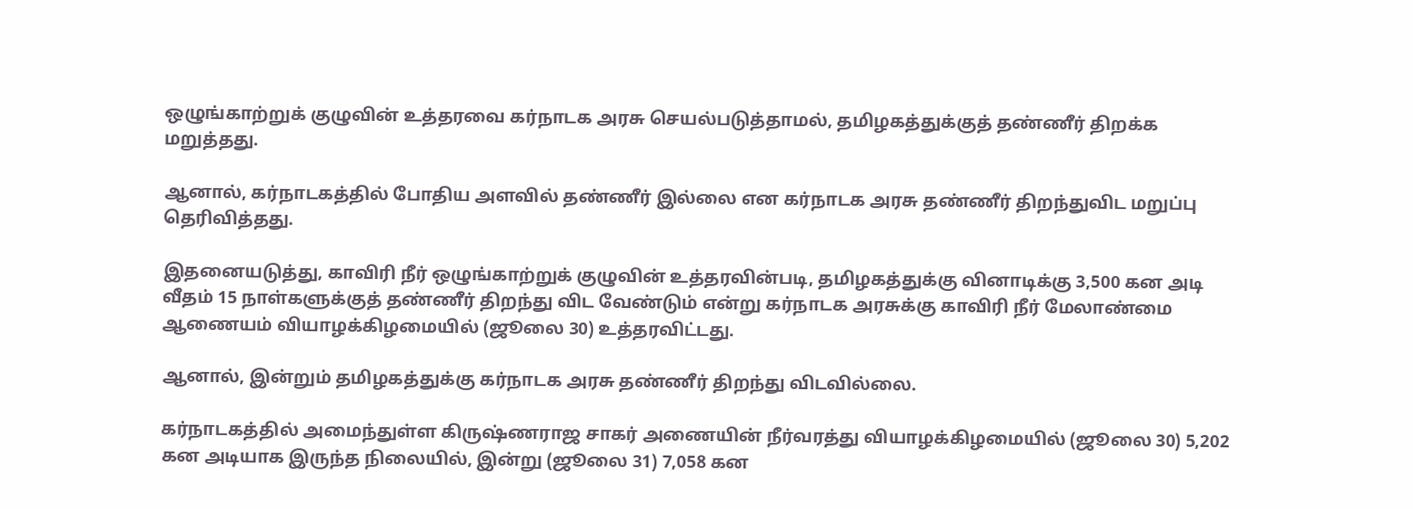ஒழுங்காற்றுக் குழுவின் உத்தரவை கர்நாடக அரசு செயல்படுத்தாமல், தமிழகத்துக்குத் தண்ணீர் திறக்க மறுத்தது.

ஆனால், கர்நாடகத்தில் போதிய அளவில் தண்ணீர் இல்லை என கர்நாடக அரசு தண்ணீர் திறந்துவிட மறுப்பு தெரிவித்தது.

இதனையடுத்து, காவிரி நீர் ஒழுங்காற்றுக் குழுவின் உத்தரவின்படி, தமிழகத்துக்கு வினாடிக்கு 3,500 கன அடி வீதம் 15 நாள்களுக்குத் தண்ணீர் திறந்து விட வேண்டும் என்று கர்நாடக அரசுக்கு காவிரி நீர் மேலாண்மை ஆணையம் வியாழக்கிழமையில் (ஜூலை 30) உத்தரவிட்டது.

ஆனால், இன்றும் தமிழகத்துக்கு கர்நாடக அரசு தண்ணீர் திறந்து விடவில்லை.

கர்நாடகத்தில் அமைந்துள்ள கிருஷ்ணராஜ சாகர் அணையின் நீர்வரத்து வியாழக்கிழமையில் (ஜூலை 30) 5,202 கன அடியாக இருந்த நிலையில், இன்று (ஜூலை 31) 7,058 கன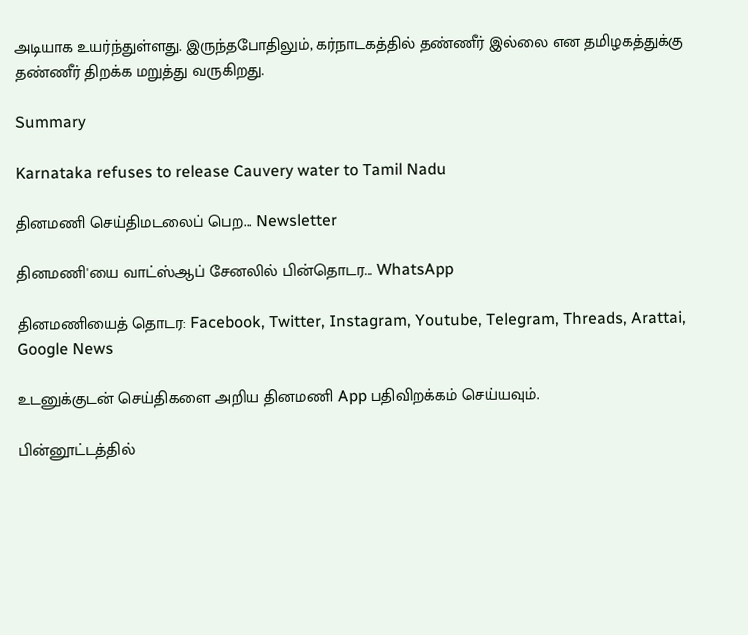அடியாக உயர்ந்துள்ளது. இருந்தபோதிலும், கர்நாடகத்தில் தண்ணீர் இல்லை என தமிழகத்துக்கு தண்ணீர் திறக்க மறுத்து வருகிறது.

Summary

Karnataka refuses to release Cauvery water to Tamil Nadu

தினமணி செய்திமடலைப் பெற... Newsletter

தினமணி'யை வாட்ஸ்ஆப் சேனலில் பின்தொடர... WhatsApp

தினமணியைத் தொடர: Facebook, Twitter, Instagram, Youtube, Telegram, Threads, Arattai, Google News

உடனுக்குடன் செய்திகளை அறிய தினமணி App பதிவிறக்கம் செய்யவும்.

பின்னூட்டத்தில்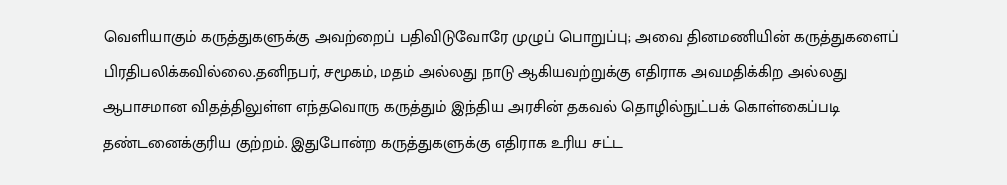வெளியாகும் கருத்துகளுக்கு அவற்றைப் பதிவிடுவோரே முழுப் பொறுப்பு; அவை தினமணியின் கருத்துகளைப் பிரதிபலிக்கவில்லை.தனிநபர், சமூகம், மதம் அல்லது நாடு ஆகியவற்றுக்கு எதிராக அவமதிக்கிற அல்லது ஆபாசமான விதத்திலுள்ள எந்தவொரு கருத்தும் இந்திய அரசின் தகவல் தொழில்நுட்பக் கொள்கைப்படி தண்டனைக்குரிய குற்றம். இதுபோன்ற கருத்துகளுக்கு எதிராக உரிய சட்ட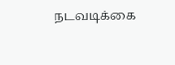நடவடிக்கை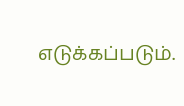எடுக்கப்படும்.